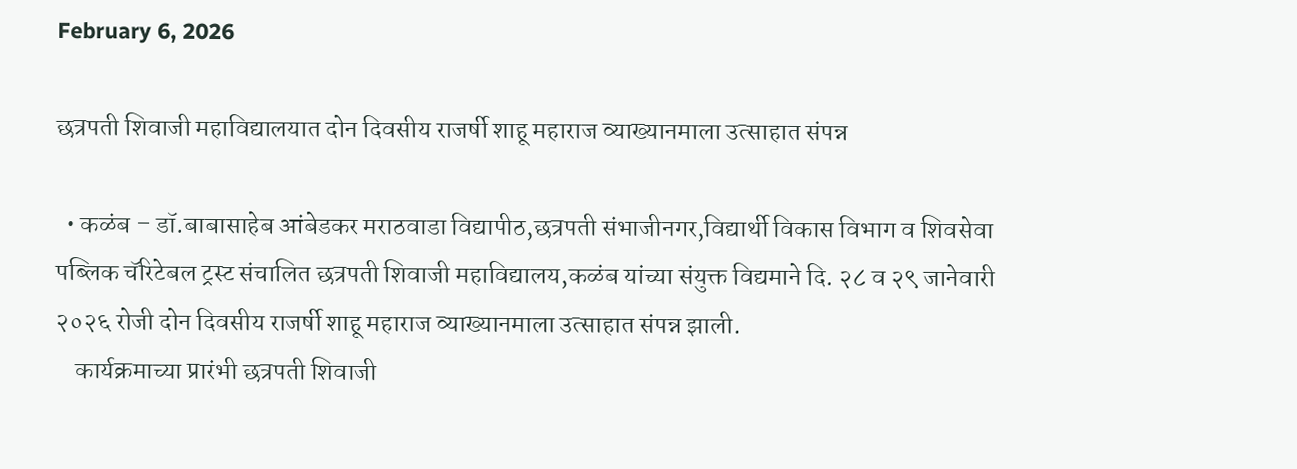February 6, 2026

छत्रपती शिवाजी महाविद्यालयात दोन दिवसीय राजर्षी शाहू महाराज व्याख्यानमाला उत्साहात संपन्न

  • कळंब – डॉ.बाबासाहेब आंबेडकर मराठवाडा विद्यापीठ,छत्रपती संभाजीनगर,विद्यार्थी विकास विभाग व शिवसेवा पब्लिक चॅरिटेबल ट्रस्ट संचालित छत्रपती शिवाजी महाविद्यालय,कळंब यांच्या संयुक्त विद्यमाने दि. २८ व २९ जानेवारी २०२६ रोजी दोन दिवसीय राजर्षी शाहू महाराज व्याख्यानमाला उत्साहात संपन्न झाली.
    कार्यक्रमाच्या प्रारंभी छत्रपती शिवाजी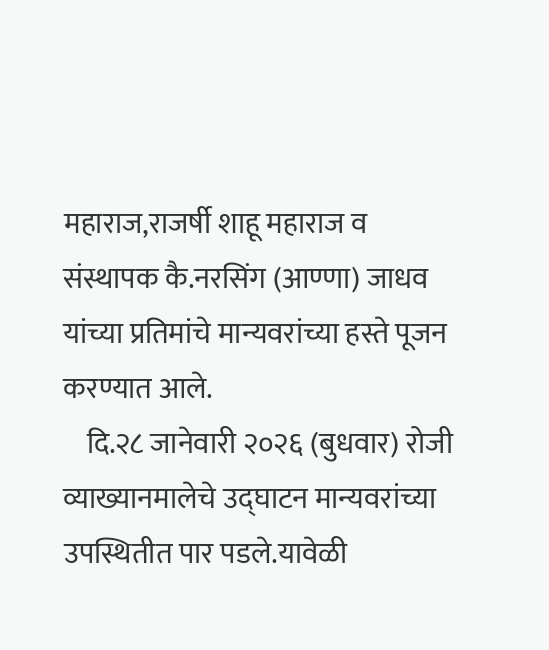महाराज,राजर्षी शाहू महाराज व संस्थापक कै.नरसिंग (आण्णा) जाधव यांच्या प्रतिमांचे मान्यवरांच्या हस्ते पूजन करण्यात आले.
    दि.२८ जानेवारी २०२६ (बुधवार) रोजी व्याख्यानमालेचे उद्घाटन मान्यवरांच्या उपस्थितीत पार पडले.यावेळी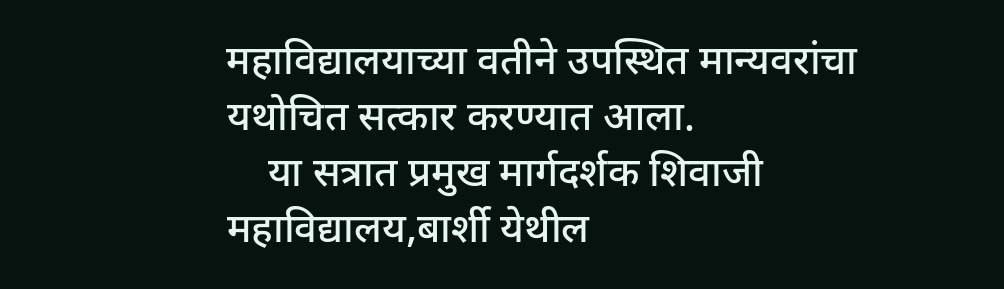महाविद्यालयाच्या वतीने उपस्थित मान्यवरांचा यथोचित सत्कार करण्यात आला.
    या सत्रात प्रमुख मार्गदर्शक शिवाजी महाविद्यालय,बार्शी येथील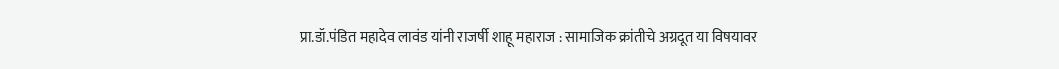प्रा.डॉ.पंडित महादेव लावंड यांनी राजर्षी शाहू महाराज : सामाजिक क्रांतीचे अग्रदूत या विषयावर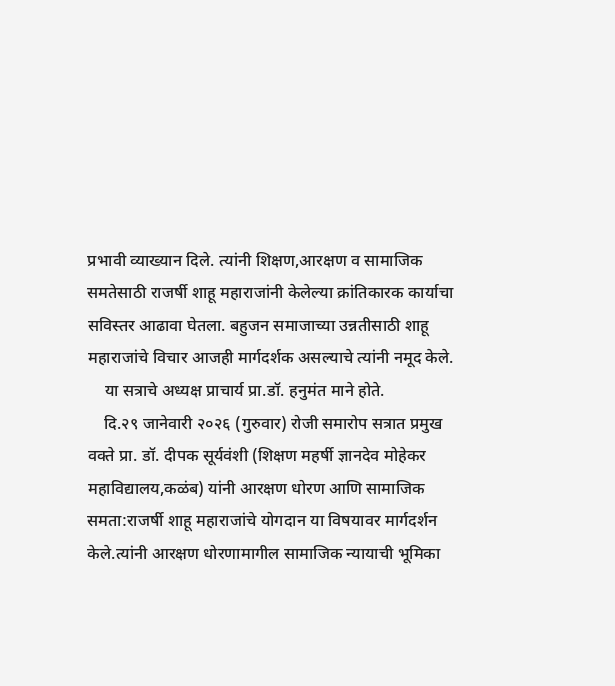प्रभावी व्याख्यान दिले. त्यांनी शिक्षण,आरक्षण व सामाजिक समतेसाठी राजर्षी शाहू महाराजांनी केलेल्या क्रांतिकारक कार्याचा सविस्तर आढावा घेतला. बहुजन समाजाच्या उन्नतीसाठी शाहू महाराजांचे विचार आजही मार्गदर्शक असल्याचे त्यांनी नमूद केले.
    या सत्राचे अध्यक्ष प्राचार्य प्रा.डॉ. हनुमंत माने होते.
    दि.२९ जानेवारी २०२६ (गुरुवार) रोजी समारोप सत्रात प्रमुख वक्ते प्रा. डॉ. दीपक सूर्यवंशी (शिक्षण महर्षी ज्ञानदेव मोहेकर महाविद्यालय,कळंब) यांनी आरक्षण धोरण आणि सामाजिक समता:राजर्षी शाहू महाराजांचे योगदान या विषयावर मार्गदर्शन केले.त्यांनी आरक्षण धोरणामागील सामाजिक न्यायाची भूमिका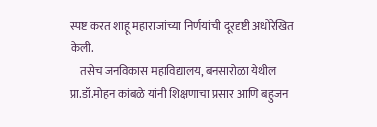स्पष्ट करत शाहू महाराजांच्या निर्णयांची दूरदृष्टी अधोरेखित केली.
    तसेच जनविकास महाविद्यालय, बनसारोळा येथील प्रा.डॉ.मोहन कांबळे यांनी शिक्षणाचा प्रसार आणि बहुजन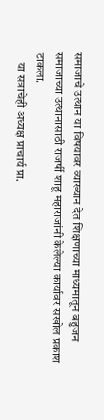समाजाचे उत्थान या विषयावर व्याख्यान देत शिक्षणाच्या माध्यमातून बहुजन समाजाच्या उत्थानासाठी राजर्षी शाहू महाराजांनी केलेल्या कार्यावर सखोल प्रकाश टाकला.
    या सत्राचेही अध्यक्ष प्राचार्य प्रा.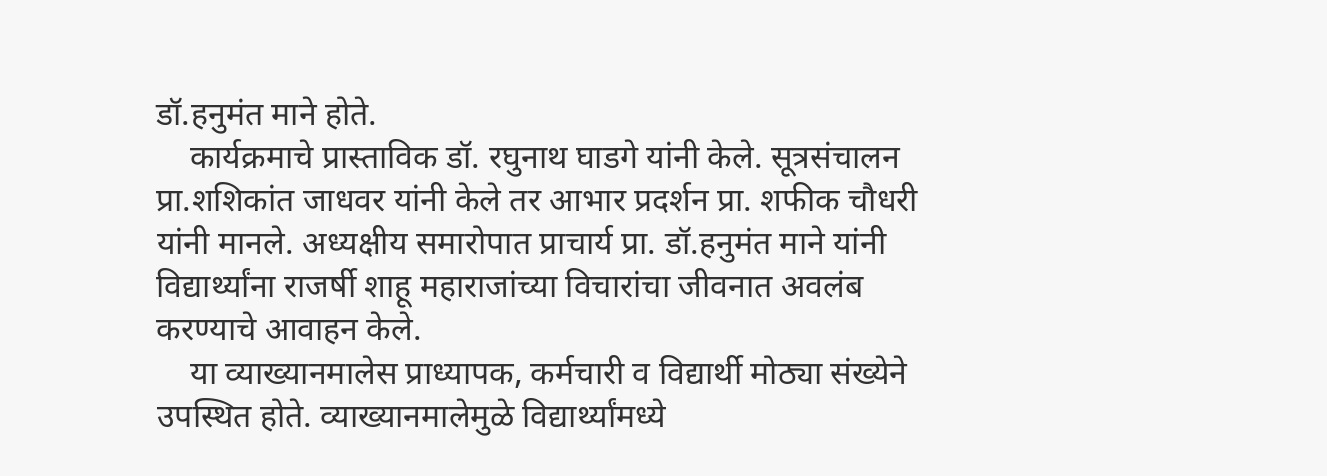डॉ.हनुमंत माने होते.
    कार्यक्रमाचे प्रास्ताविक डॉ. रघुनाथ घाडगे यांनी केले. सूत्रसंचालन प्रा.शशिकांत जाधवर यांनी केले तर आभार प्रदर्शन प्रा. शफीक चौधरी यांनी मानले. अध्यक्षीय समारोपात प्राचार्य प्रा. डॉ.हनुमंत माने यांनी विद्यार्थ्यांना राजर्षी शाहू महाराजांच्या विचारांचा जीवनात अवलंब करण्याचे आवाहन केले.
    या व्याख्यानमालेस प्राध्यापक, कर्मचारी व विद्यार्थी मोठ्या संख्येने उपस्थित होते. व्याख्यानमालेमुळे विद्यार्थ्यांमध्ये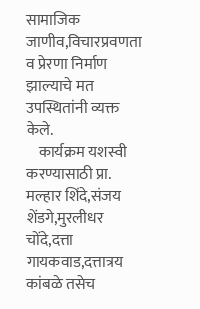सामाजिक जाणीव,विचारप्रवणता व प्रेरणा निर्माण झाल्याचे मत उपस्थितांनी व्यक्त केले.
    कार्यक्रम यशस्वी करण्यासाठी प्रा. मल्हार शिंदे,संजय शेंडगे,मुरलीधर चोंदे,दत्ता गायकवाड,दत्तात्रय कांबळे तसेच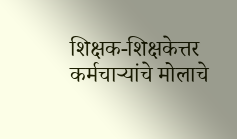शिक्षक-शिक्षकेत्तर कर्मचाऱ्यांचे मोलाचे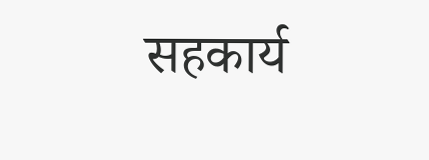सहकार्य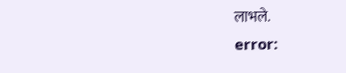लाभले.
error: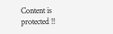Content is protected !!